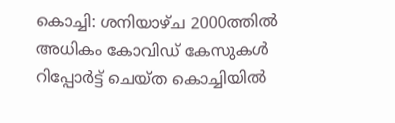കൊച്ചി: ശനിയാഴ്ച 2000ത്തിൽ അധികം കോവിഡ് കേസുകൾ റിപ്പോർട്ട് ചെയ്ത കൊച്ചിയിൽ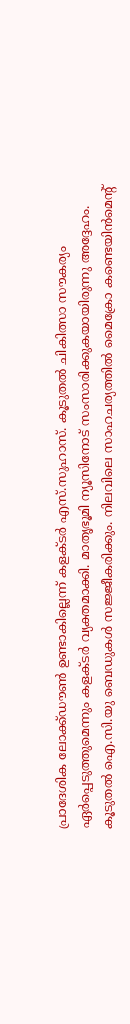പ്രാദേശിക ലോക്ക്ഡൗൺ ഉണ്ടാകില്ലെന്ന് കളക്ടർ എസ്.സുഹാസ്. കൂടുതൽ ചികിത്സാ സൗകര്യം ഏർപ്പെടുത്തുമെന്നും കളക്ടർ വ്യക്തമാക്കി. മാതൃഭൂമി ന്യൂസിനോട് സംസാരിക്കുകയായിരുന്നു അദ്ദേഹം. കൂടുതൽ ഐ.സി.യു ബെഡുകൾ സജ്ജീകരിക്കും. നിലവിലെ സാഹചര്യത്തിൽ മൈക്രോ കണ്ടെയിൻമെന്റ്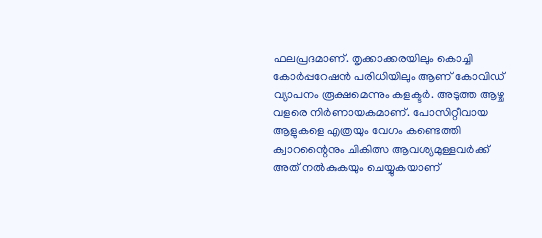ഫലപ്രദമാണ്. തൃക്കാക്കരയിലും കൊച്ചി കോർപ്പറേഷൻ പരിധിയിലും ആണ് കോവിഡ് വ്യാപനം രൂക്ഷമെന്നും കളക്ടർ. അടുത്ത ആഴ്ച വളരെ നിർണായകമാണ്. പോസിറ്റീവായ ആളുകളെ എത്രയും വേഗം കണ്ടെത്തി ക്വാറന്റൈനും ചികിത്സ ആവശ്യമുള്ളവർക്ക് അത് നൽകുകയും ചെയ്യുകയാണ്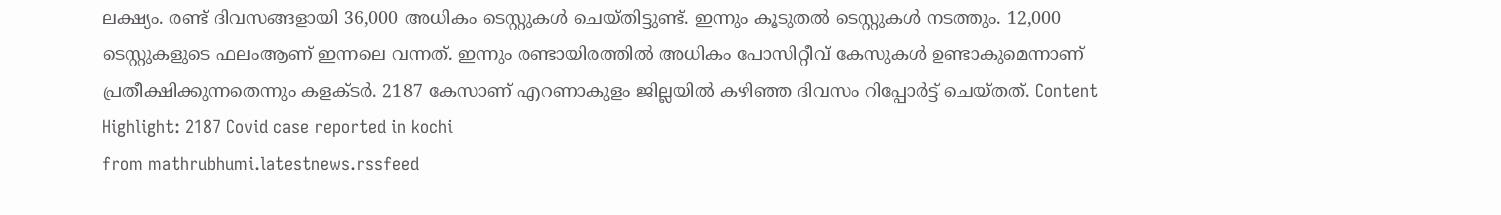ലക്ഷ്യം. രണ്ട് ദിവസങ്ങളായി 36,000 അധികം ടെസ്റ്റുകൾ ചെയ്തിട്ടുണ്ട്. ഇന്നും കൂടുതൽ ടെസ്റ്റുകൾ നടത്തും. 12,000 ടെസ്റ്റുകളുടെ ഫലംആണ് ഇന്നലെ വന്നത്. ഇന്നും രണ്ടായിരത്തിൽ അധികം പോസിറ്റീവ് കേസുകൾ ഉണ്ടാകുമെന്നാണ് പ്രതീക്ഷിക്കുന്നതെന്നും കളക്ടർ. 2187 കേസാണ് എറണാകുളം ജില്ലയിൽ കഴിഞ്ഞ ദിവസം റിപ്പോർട്ട് ചെയ്തത്. Content Highlight: 2187 Covid case reported in kochi
from mathrubhumi.latestnews.rssfeed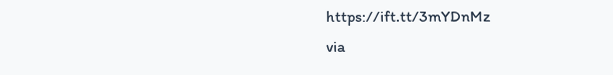https://ift.tt/3mYDnMz
via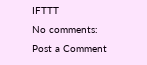IFTTT
No comments:
Post a Comment